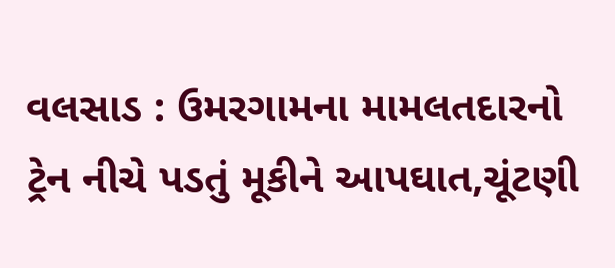વલસાડ : ઉમરગામના મામલતદારનો ટ્રેન નીચે પડતું મૂકીને આપઘાત,ચૂંટણી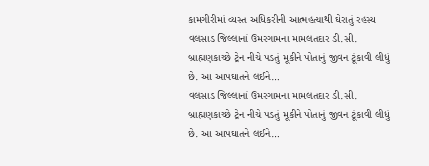કામગીરીમાં વ્યસ્ત અધિકરીની આત્મહત્યાથી ઘેરાતું રહસ્ય
વલસાડ જિલ્લાનાં ઉમરગામના મામલતદાર ડી.સી. બ્રાહ્મણકાચ્છે ટ્રેન નીચે પડતું મૂકીને પોતાનું જીવન ટૂંકાવી લીધું છે. આ આપઘાતને લઈને…
વલસાડ જિલ્લાનાં ઉમરગામના મામલતદાર ડી.સી. બ્રાહ્મણકાચ્છે ટ્રેન નીચે પડતું મૂકીને પોતાનું જીવન ટૂંકાવી લીધું છે. આ આપઘાતને લઈને…